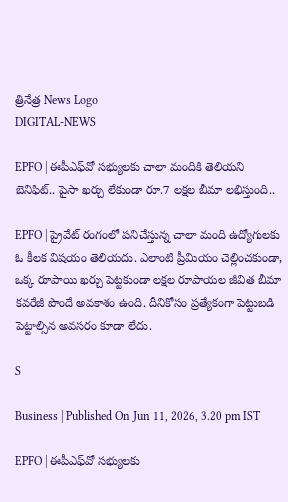త్రినేత్ర News Logo
DIGITAL-NEWS

EPFO | ఈపీఎఫ్‌వో సభ్యుల‌కు చాలా మందికి తెలియ‌ని బెనిఫిట్‌.. పైసా ఖ‌ర్చు లేకుండా రూ.7 ల‌క్ష‌ల బీమా ల‌భిస్తుంది..

EPFO | ప్రైవేట్ రంగంలో పనిచేస్తున్న చాలా మంది ఉద్యోగులకు ఓ కీలక విషయం తెలియదు. ఎలాంటి ప్రీమియం చెల్లించకుండా, ఒక్క రూపాయి ఖర్చు పెట్టకుండా లక్షల రూపాయల జీవిత బీమా కవరేజీ పొందే అవకాశం ఉంది. దీనికోసం ప్రత్యేకంగా పెట్టుబడి పెట్టాల్సిన అవసరం కూడా లేదు.

S

Business | Published On Jun 11, 2026, 3.20 pm IST

EPFO | ఈపీఎఫ్‌వో సభ్యుల‌కు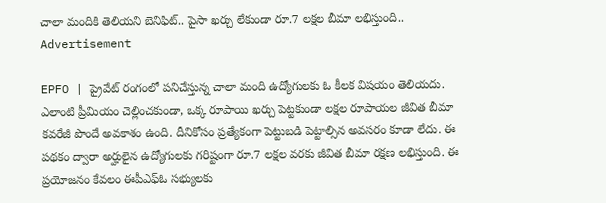చాలా మందికి తెలియ‌ని బెనిఫిట్‌.. పైసా ఖ‌ర్చు లేకుండా రూ.7 ల‌క్ష‌ల బీమా ల‌భిస్తుంది..
Advertisement

EPFO | ప్రైవేట్ రంగంలో పనిచేస్తున్న చాలా మంది ఉద్యోగులకు ఓ కీలక విషయం తెలియదు. ఎలాంటి ప్రీమియం చెల్లించకుండా, ఒక్క రూపాయి ఖర్చు పెట్టకుండా లక్షల రూపాయల జీవిత బీమా కవరేజీ పొందే అవకాశం ఉంది. దీనికోసం ప్రత్యేకంగా పెట్టుబడి పెట్టాల్సిన అవసరం కూడా లేదు. ఈ పథకం ద్వారా అర్హులైన ఉద్యోగులకు గరిష్టంగా రూ.7 లక్షల వరకు జీవిత బీమా రక్షణ లభిస్తుంది. ఈ ప్రయోజనం కేవలం ఈపీఎఫ్‌ఓ సభ్యులకు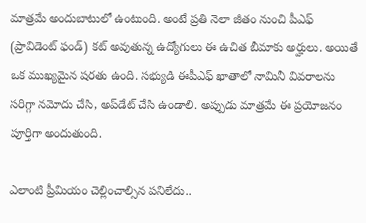మాత్రమే అందుబాటులో ఉంటుంది. అంటే ప్రతి నెలా జీతం నుంచి పీఎఫ్ (ప్రావిడెంట్ ఫండ్) కట్ అవుతున్న ఉద్యోగులు ఈ ఉచిత బీమాకు అర్హులు. అయితే ఒక ముఖ్యమైన షరతు ఉంది. స‌భ్యుడి ఈపీఎఫ్ ఖాతాలో నామినీ వివరాల‌ను సరిగ్గా నమోదు చేసి, అప్‌డేట్ చేసి ఉండాలి. అప్పుడు మాత్రమే ఈ ప్రయోజనం పూర్తిగా అందుతుంది.

ఎలాంటి ప్రీమియం చెల్లించాల్సిన ప‌నిలేదు..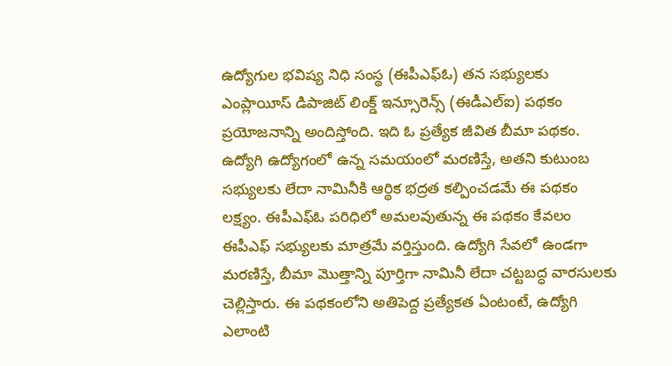ఉద్యోగుల భవిష్య నిధి సంస్థ (ఈపీఎఫ్‌ఓ) తన సభ్యులకు ఎంప్లాయీస్ డిపాజిట్ లింక్డ్ ఇన్సూరెన్స్ (ఈడీఎల్‌ఐ) పథకం ప్రయోజనాన్ని అందిస్తోంది. ఇది ఓ ప్రత్యేక జీవిత బీమా పథకం. ఉద్యోగి ఉద్యోగంలో ఉన్న సమయంలో మరణిస్తే, అతని కుటుంబ సభ్యులకు లేదా నామినీకి ఆర్థిక భద్రత కల్పించడమే ఈ పథకం లక్ష్యం. ఈపీఎఫ్‌ఓ పరిధిలో అమలవుతున్న ఈ పథకం కేవలం ఈపీఎఫ్ సభ్యులకు మాత్రమే వర్తిస్తుంది. ఉద్యోగి సేవలో ఉండగా మరణిస్తే, బీమా మొత్తాన్ని పూర్తిగా నామినీ లేదా చట్టబద్ధ వారసుల‌కు చెల్లిస్తారు. ఈ పథకంలోని అతిపెద్ద ప్రత్యేకత ఏంటంటే, ఉద్యోగి ఎలాంటి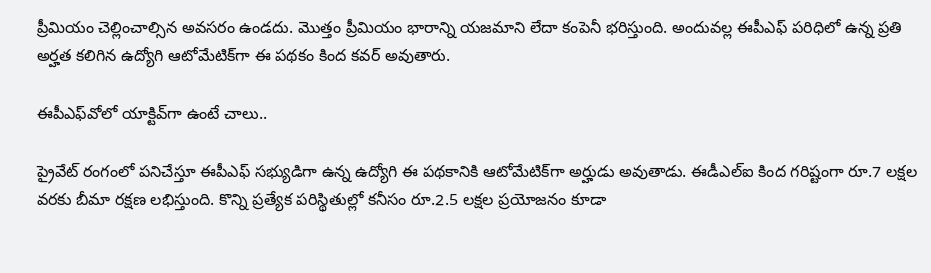ప్రీమియం చెల్లించాల్సిన అవసరం ఉండదు. మొత్తం ప్రీమియం భారాన్ని యజమాని లేదా కంపెనీ భరిస్తుంది. అందువల్ల ఈపీఎఫ్ పరిధిలో ఉన్న ప్రతి అర్హత క‌లిగిన‌ ఉద్యోగి ఆటోమేటిక్‌గా ఈ పథకం కింద కవర్ అవుతారు.

ఈపీఎఫ్‌వోలో యాక్టివ్‌గా ఉంటే చాలు..

ప్రైవేట్ రంగంలో పనిచేస్తూ ఈపీఎఫ్ సభ్యుడిగా ఉన్న ఉద్యోగి ఈ పథకానికి ఆటోమేటిక్‌గా అర్హుడు అవుతాడు. ఈడీఎల్‌ఐ కింద గరిష్టంగా రూ.7 లక్షల వరకు బీమా రక్షణ లభిస్తుంది. కొన్ని ప్రత్యేక పరిస్థితుల్లో కనీసం రూ.2.5 లక్షల ప్రయోజనం కూడా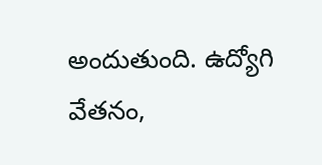అందుతుంది. ఉద్యోగి వేతనం,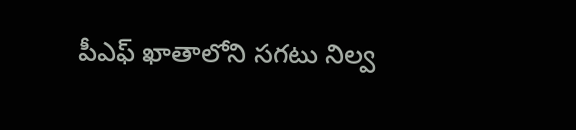పీఎఫ్ ఖాతాలోని సగటు నిల్వ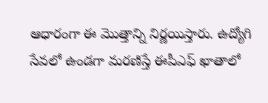ఆధారంగా ఈ మొత్తాన్ని నిర్ణ‌యిస్తారు. ఉద్యోగి సేవలో ఉండగా మరణిస్తే ఈపీఎఫ్ ఖాతాలో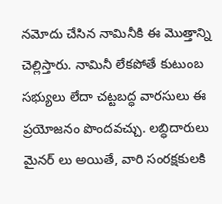నమోదు చేసిన నామినీకి ఈ మొత్తాన్ని చెల్లిస్తారు. నామినీ లేకపోతే కుటుంబ సభ్యులు లేదా చట్టబద్ధ వారసులు ఈ ప్రయోజనం పొందవచ్చు. లబ్ధిదారులు మైనర్ లు అయితే, వారి సంరక్షకుల‌కి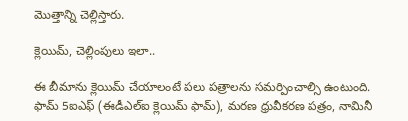మొత్తాన్ని చెల్లిస్తారు.

క్లెయిమ్‌, చెల్లింపులు ఇలా..

ఈ బీమాను క్లెయిమ్ చేయాలంటే ప‌లు ప‌త్రాల‌ను స‌మ‌ర్పించాల్సి ఉంటుంది. ఫామ్ 5ఐఎఫ్ (ఈడీఎల్ఐ క్లెయిమ్ ఫామ్‌), మరణ ధ్రువీకరణ పత్రం, నామినీ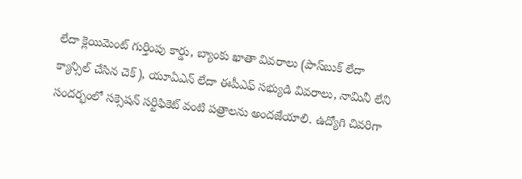లేదా క్లెయిమెంట్ గుర్తింపు కార్డు, బ్యాంకు ఖాతా వివరాలు (పాస్‌బుక్ లేదా క్యాన్సిల్ చేసిన చెక్), యూఏఎన్ లేదా ఈపీఎఫ్ సభ్యుడి వివరాలు, నామినీ లేని సందర్భంలో సక్సెషన్ సర్టిఫికెట్ వంటి ప‌త్రాల‌ను అంద‌జేయాలి. ఉద్యోగి చివరిగా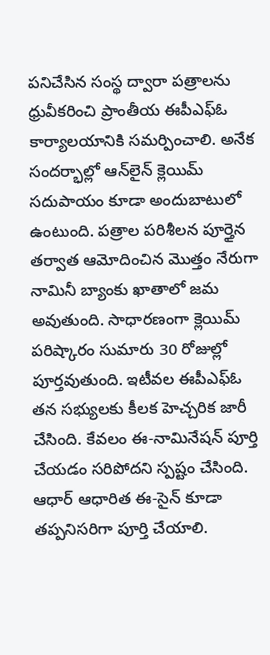పనిచేసిన సంస్థ ద్వారా పత్రాలను ధ్రువీకరించి ప్రాంతీయ ఈపీఎఫ్‌ఓ కార్యాలయానికి సమర్పించాలి. అనేక సందర్భాల్లో ఆన్‌లైన్ క్లెయిమ్ సదుపాయం కూడా అందుబాటులో ఉంటుంది. పత్రాల పరిశీలన పూర్తైన తర్వాత ఆమోదించిన మొత్తం నేరుగా నామినీ బ్యాంకు ఖాతాలో జమ అవుతుంది. సాధారణంగా క్లెయిమ్ పరిష్కారం సుమారు 30 రోజుల్లో పూర్తవుతుంది. ఇటీవల ఈపీఎఫ్‌ఓ త‌న సభ్యులకు కీలక హెచ్చరిక జారీ చేసింది. కేవలం ఈ-నామినేషన్ పూర్తి చేయడం సరిపోదని స్పష్టం చేసింది. ఆధార్ ఆధారిత ఈ-సైన్ కూడా తప్పనిసరిగా పూర్తి చేయాలి.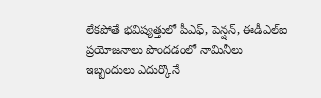లేకపోతే భవిష్యత్తులో పీఎఫ్, పెన్షన్, ఈడీఎల్‌ఐ ప్రయోజనాలు పొందడంలో నామినీలు ఇబ్బందులు ఎదుర్కొనే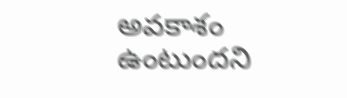అవకాశం ఉంటుందని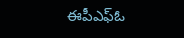ఈపీఎఫ్‌ఓ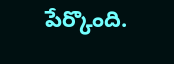పేర్కొంది.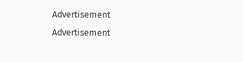Advertisement
Advertisement